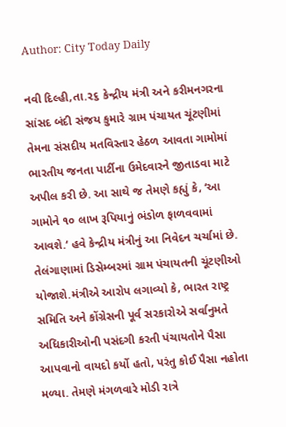Author: City Today Daily

નવી દિલ્હી,તા.૨૬ કેન્દ્રીય મંત્રી અને કરીમનગરના સાંસદ બંદી સંજય કુમારે ગ્રામ પંચાયત ચૂંટણીમાં તેમના સંસદીય મતવિસ્તાર હેઠળ આવતા ગામોમાં ભારતીય જનતા પાર્ટીના ઉમેદવારને જીતાડવા માટે અપીલ કરી છે. આ સાથે જ તેમણે કહ્યું કે, ‘આ ગામોને ૧૦ લાખ રૂપિયાનું ભંડોળ ફાળવવામાં આવશે.‘ હવે કેન્દ્રીય મંત્રીનું આ નિવેદન ચર્ચામાં છે. તેલંગાણામાં ડિસેમ્બરમાં ગ્રામ પંચાયતની ચૂંટણીઓ યોજાશે.મંત્રીએ આરોપ લગાવ્યો કે, ભારત રાષ્ટ્ર સમિતિ અને કોંગ્રેસની પૂર્વ સરકારોએ સર્વાનુમતે અધિકારીઓની પસંદગી કરતી પંચાયતોને પૈસા આપવાનો વાયદો કર્યો હતો, પરંતુ કોઈ પૈસા નહોતા મળ્યા. તેમણે મંગળવારે મોડી રાત્રે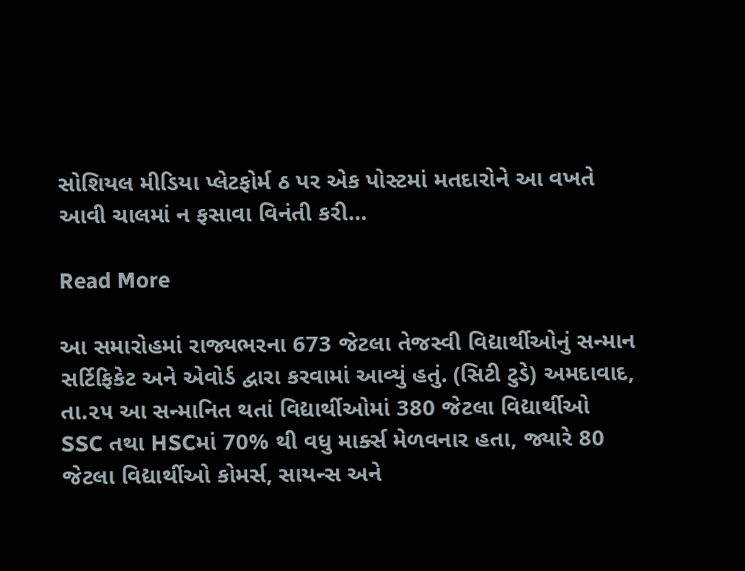સોશિયલ મીડિયા પ્લેટફોર્મ ઠ પર એક પોસ્ટમાં મતદારોને આ વખતે આવી ચાલમાં ન ફસાવા વિનંતી કરી…

Read More

આ સમારોહમાં રાજ્યભરના 673 જેટલા તેજસ્વી વિદ્યાર્થીઓનું સન્માન સર્ટિફિકેટ અને એવોર્ડ દ્વારા કરવામાં આવ્યું હતું. (સિટી ટુડે) અમદાવાદ, તા.૨૫ આ સન્માનિત થતાં વિદ્યાર્થીઓમાં 380 જેટલા વિદ્યાર્થીઓ SSC તથા HSCમાં 70% થી વધુ માર્ક્સ મેળવનાર હતા, જ્યારે 80 જેટલા વિદ્યાર્થીઓ કોમર્સ, સાયન્સ અને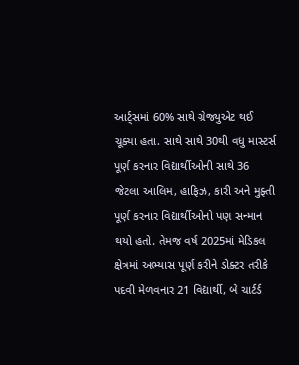આર્ટ્સમાં 60% સાથે ગ્રેજ્યુએટ થઈ ચૂક્યા હતા. સાથે સાથે 30થી વધુ માસ્ટર્સ પૂર્ણ કરનાર વિદ્યાર્થીઓની સાથે 36 જેટલા આલિમ, હાફિઝ, કારી અને મુફ્તી પૂર્ણ કરનાર વિદ્યાર્થીઓનો પણ સન્માન થયો હતો. તેમજ વર્ષ 2025માં મેડિકલ ક્ષેત્રમાં અભ્યાસ પૂર્ણ કરીને ડોક્ટર તરીકે પદવી મેળવનાર 21 વિદ્યાર્થી, બે ચાર્ટર્ડ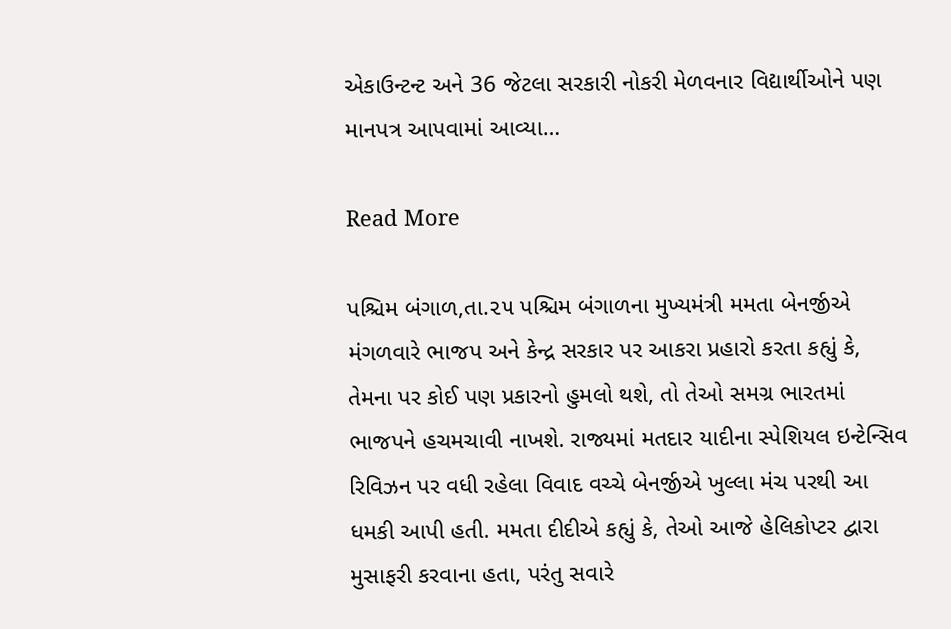એકાઉન્ટન્ટ અને 36 જેટલા સરકારી નોકરી મેળવનાર વિદ્યાર્થીઓને પણ માનપત્ર આપવામાં આવ્યા…

Read More

પશ્ચિમ બંગાળ,તા.૨૫ પશ્ચિમ બંગાળના મુખ્યમંત્રી મમતા બેનર્જીએ મંગળવારે ભાજપ અને કેન્દ્ર સરકાર પર આકરા પ્રહારો કરતા કહ્યું કે, તેમના પર કોઈ પણ પ્રકારનો હુમલો થશે, તો તેઓ સમગ્ર ભારતમાં ભાજપને હચમચાવી નાખશે. રાજ્યમાં મતદાર યાદીના સ્પેશિયલ ઇન્ટેન્સિવ રિવિઝન પર વધી રહેલા વિવાદ વચ્ચે બેનર્જીએ ખુલ્લા મંચ પરથી આ ધમકી આપી હતી. મમતા દીદીએ કહ્યું કે, તેઓ આજે હેલિકોપ્ટર દ્વારા મુસાફરી કરવાના હતા, પરંતુ સવારે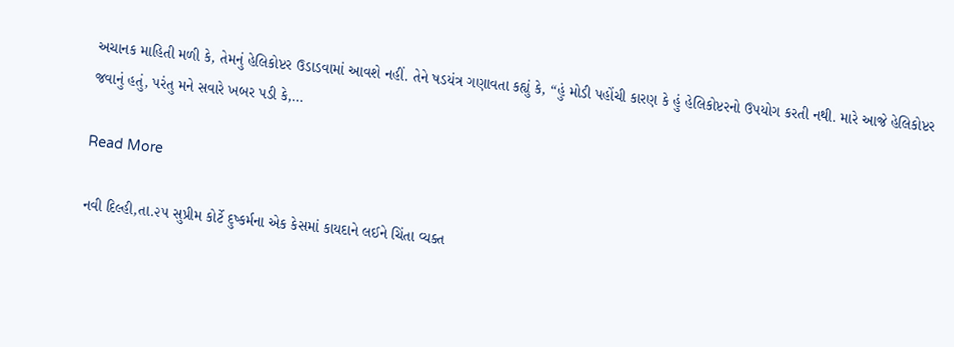અચાનક માહિતી મળી કે, તેમનું હેલિકોપ્ટર ઉડાડવામાં આવશે નહીં. તેને ષડયંત્ર ગણાવતા કહ્યું કે, “હું મોડી પહોંચી કારણ કે હું હેલિકોપ્ટરનો ઉપયોગ કરતી નથી. મારે આજે હેલિકોપ્ટર જવાનું હતું, પરંતુ મને સવારે ખબર પડી કે,…

Read More

નવી દિલ્હી,તા.૨૫ સુપ્રીમ કોર્ટે દુષ્કર્મના એક કેસમાં કાયદાને લઈને ચિંતા વ્યક્ત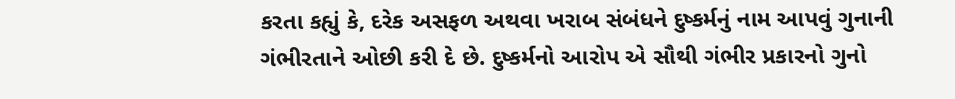કરતા કહ્યું કે, દરેક અસફળ અથવા ખરાબ સંબંધને દુષ્કર્મનું નામ આપવું ગુનાની ગંભીરતાને ઓછી કરી દે છે. દુષ્કર્મનો આરોપ એ સૌથી ગંભીર પ્રકારનો ગુનો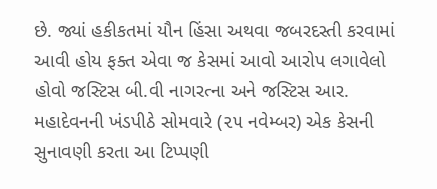છે. જ્યાં હકીકતમાં યૌન હિંસા અથવા જબરદસ્તી કરવામાં આવી હોય ફક્ત એવા જ કેસમાં આવો આરોપ લગાવેલો હોવો જસ્ટિસ બી.વી નાગરત્ના અને જસ્ટિસ આર. મહાદેવનની ખંડપીઠે સોમવારે (૨૫ નવેમ્બર) એક કેસની સુનાવણી કરતા આ ટિપ્પણી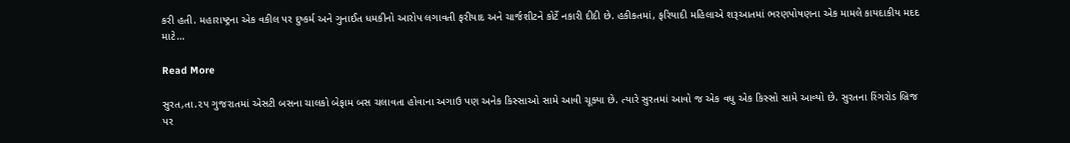કરી હતી. મહારાષ્ટ્રના એક વકીલ પર દુષ્કર્મ અને ગુનાઈત ધમકીનો આરોપ લગાવતી ફરીયાદ અને ચાર્જશીટને કોર્ટે નકારી દીદી છે. હકીકતમાં, ફરિયાદી મહિલાએ શરૂઆતમાં ભરણપોષણના એક મામલે કાયદાકીય મદદ માટે…

Read More

સુરત,તા.૨૫ ગુજરાતમાં એસટી બસના ચાલકો બેફામ બસ ચલાવતા હોવાના અગાઉ પણ અનેક કિસ્સાઓ સામે આવી ચૂક્યા છે. ત્યારે સુરતમાં આવો જ એક વધુ એક કિસ્સો સામે આવ્યો છે. સુરતના રિંગરોડ બ્રિજ પર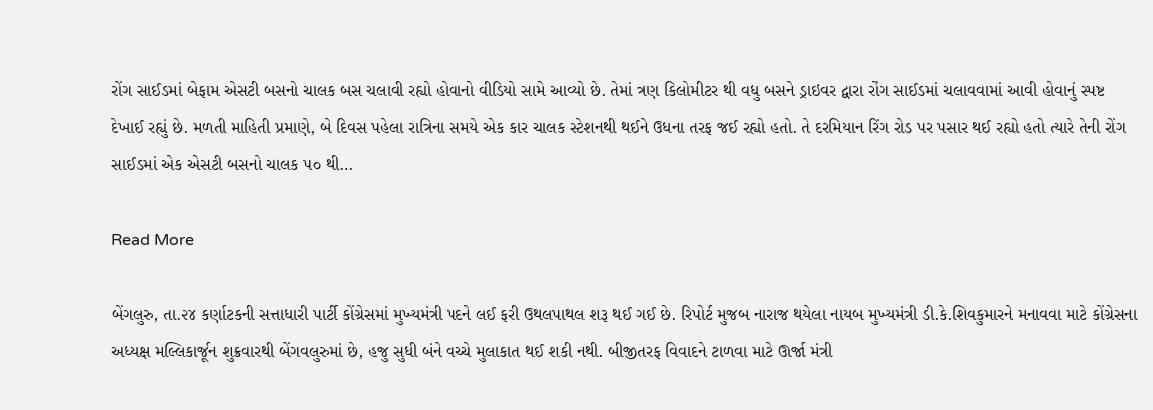રોંગ સાઈડમાં બેફામ એસટી બસનો ચાલક બસ ચલાવી રહ્યો હોવાનો વીડિયો સામે આવ્યો છે. તેમાં ત્રણ કિલોમીટર થી વધુ બસને ડ્રાઇવર દ્વારા રોંગ સાઈડમાં ચલાવવામાં આવી હોવાનું સ્પષ્ટ દેખાઈ રહ્યું છે. મળતી માહિતી પ્રમાણે, બે દિવસ પહેલા રાત્રિના સમયે એક કાર ચાલક સ્ટેશનથી થઈને ઉધના તરફ જઈ રહ્યો હતો. તે દરમિયાન રિંગ રોડ પર પસાર થઈ રહ્યો હતો ત્યારે તેની રોંગ સાઈડમાં એક એસટી બસનો ચાલક ૫૦ થી…

Read More

બેંગલુરુ, તા.૨૪ કર્ણાટકની સત્તાધારી પાર્ટી કોંગ્રેસમાં મુખ્યમંત્રી પદને લઈ ફરી ઉથલપાથલ શરૂ થઈ ગઈ છે. રિપોર્ટ મુજબ નારાજ થયેલા નાયબ મુખ્યમંત્રી ડી.કે.શિવકુમારને મનાવવા માટે કોંગ્રેસના અધ્યક્ષ મલ્લિકાર્જૂન શુક્રવારથી બેંગવલુરુમાં છે, હજુ સુધી બંને વચ્ચે મુલાકાત થઈ શકી નથી. બીજીતરફ વિવાદને ટાળવા માટે ઊર્જા મંત્રી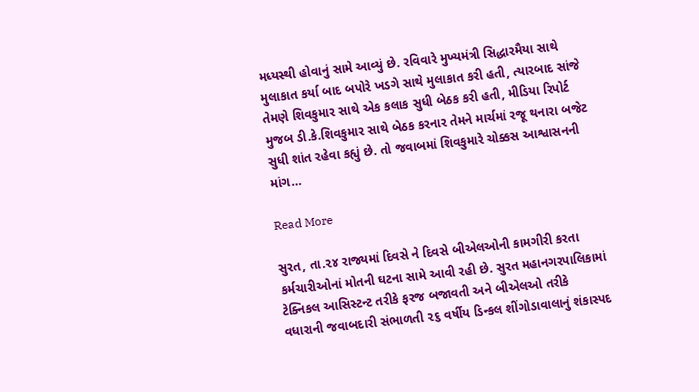મધ્યસ્થી હોવાનું સામે આવ્યું છે. રવિવારે મુખ્યમંત્રી સિદ્ધારમૈયા સાથે મુલાકાત કર્યા બાદ બપોરે ખડગે સાથે મુલાકાત કરી હતી, ત્યારબાદ સાંજે તેમણે શિવકુમાર સાથે એક કલાક સુધી બેઠક કરી હતી, મીડિયા રિપોર્ટ મુજબ ડી.કે.શિવકુમાર સાથે બેઠક કરનાર તેમને માર્ચમાં રજૂ થનારા બજેટ સુધી શાંત રહેવા કહ્યું છે. તો જવાબમાં શિવકુમારે ચોક્કસ આશ્વાસનની માંગ…

Read More

સુરત, તા.૨૪ રાજ્યમાં દિવસે ને દિવસે બીએલઓની કામગીરી કરતા કર્મચારીઓનાં મોતની ઘટના સામે આવી રહી છે. સુરત મહાનગરપાલિકામાં ટેક્નિકલ આસિસ્ટન્ટ તરીકે ફરજ બજાવતી અને બીએલઓ તરીકે વધારાની જવાબદારી સંભાળતી ૨૬ વર્ષીય ડિન્કલ શીંગોડાવાલાનું શંકાસ્પદ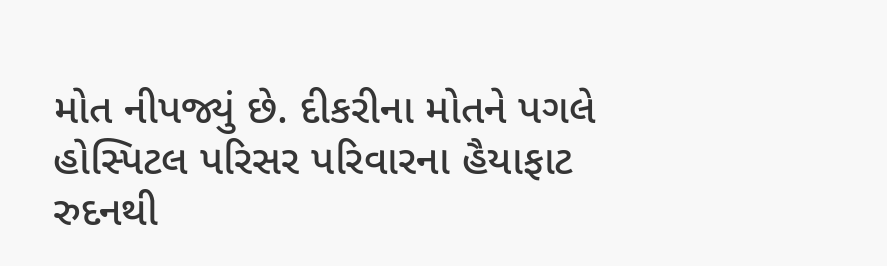મોત નીપજ્યું છે. દીકરીના મોતને પગલે હોસ્પિટલ પરિસર પરિવારના હૈયાફાટ રુદનથી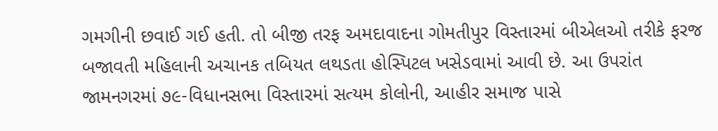ગમગીની છવાઈ ગઈ હતી. તો બીજી તરફ અમદાવાદના ગોમતીપુર વિસ્તારમાં બીએલઓ તરીકે ફરજ બજાવતી મહિલાની અચાનક તબિયત લથડતા હોસ્પિટલ ખસેડવામાં આવી છે. આ ઉપરાંત જામનગરમાં ૭૯-વિધાનસભા વિસ્તારમાં સત્યમ કોલોની, આહીર સમાજ પાસે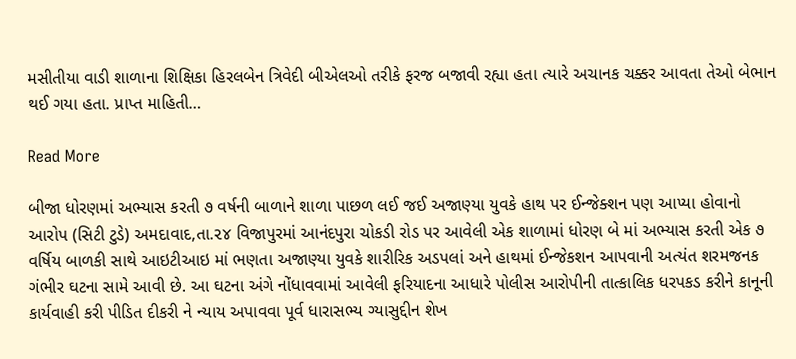મસીતીયા વાડી શાળાના શિક્ષિકા હિરલબેન ત્રિવેદી બીએલઓ તરીકે ફરજ બજાવી રહ્યા હતા ત્યારે અચાનક ચક્કર આવતા તેઓ બેભાન થઈ ગયા હતા. પ્રાપ્ત માહિતી…

Read More

બીજા ધોરણમાં અભ્યાસ કરતી ૭ વર્ષની બાળાને શાળા પાછળ લઈ જઈ અજાણ્યા યુવકે હાથ પર ઈન્જેક્શન પણ આપ્યા હોવાનો આરોપ (સિટી ટુડે) અમદાવાદ,તા.૨૪ વિજાપુરમાં આનંદપુરા ચોકડી રોડ પર આવેલી એક શાળામાં ધોરણ બે માં અભ્યાસ કરતી એક ૭ વર્ષિય બાળકી સાથે આઇટીઆઇ માં ભણતા અજાણ્યા યુવકે શારીરિક અડપલાં અને હાથમાં ઈન્જેકશન આપવાની અત્યંત શરમજનક ગંભીર ઘટના સામે આવી છે. આ ઘટના અંગે નોંધાવવામાં આવેલી ફરિયાદના આધારે પોલીસ આરોપીની તાત્કાલિક ધરપકડ કરીને કાનૂની કાર્યવાહી કરી પીડિત દીકરી ને ન્યાય અપાવવા પૂર્વ ધારાસભ્ય ગ્યાસુદ્દીન શેખ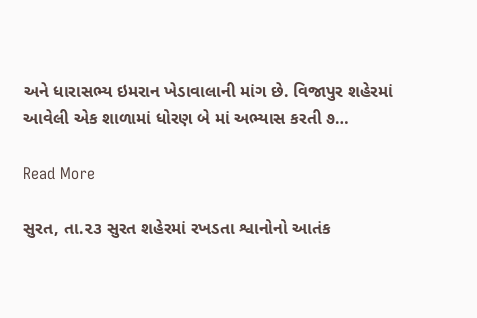અને ધારાસભ્ય ઇમરાન ખેડાવાલાની માંગ છે. વિજાપુર શહેરમાં આવેલી એક શાળામાં ધોરણ બે માં અભ્યાસ કરતી ૭…

Read More

સુરત, તા.૨૩ સુરત શહેરમાં રખડતા શ્વાનોનો આતંક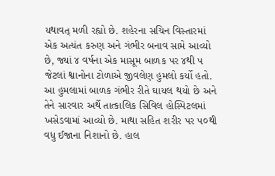યથાવત્ મળી રહ્યો છે. શહેરના સચિન વિસ્તારમાં એક અત્યંત કરુણ અને ગંભીર બનાવ સામે આવ્યો છે, જ્યાં ૪ વર્ષના એક માસૂમ બાળક પર ૪થી ૫ જેટલાં શ્વાનોના ટોળાએ જીવલેણ હુમલો કર્યો હતો. આ હુમલામાં બાળક ગંભીર રીતે ઘાયલ થયો છે અને તેને સારવાર અર્થે તાત્કાલિક સિવિલ હોસ્પિટલમાં ખસેડવામાં આવ્યો છે. માથા સહિત શરીર પર ૫૦થી વધુ ઈજાના નિશાનો છે. હાલ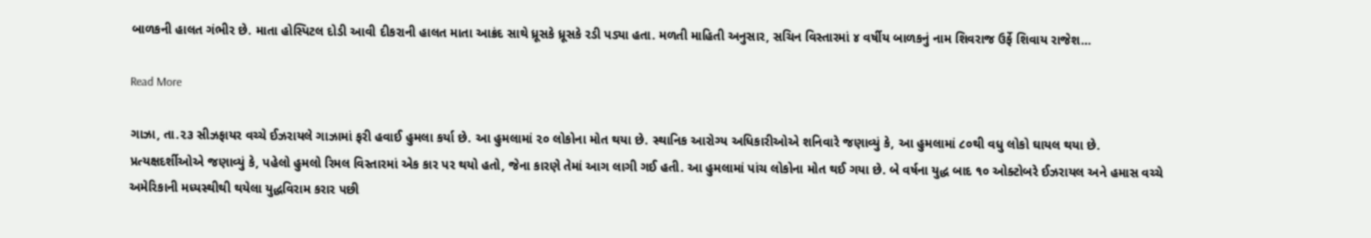બાળકની હાલત ગંભીર છે. માતા હોસ્પિટલ દોડી આવી દીકરાની હાલત માતા આક્રંદ સાથે ધ્રૂસકે ધ્રૂસકે રડી પડ્યા હતા. મળતી માહિતી અનુસાર, સચિન વિસ્તારમાં ૪ વર્ષીય બાળકનું નામ શિવરાજ ઉર્ફે શિવાય રાજેશ…

Read More

ગાઝા, તા.૨૩ સીઝફાયર વચ્ચે ઈઝરાયલે ગાઝામાં ફરી હવાઈ હુમલા કર્યા છે. આ હુમલામાં ૨૦ લોકોના મોત થયા છે. સ્થાનિક આરોગ્ય અધિકારીઓએ શનિવારે જણાવ્યું કે, આ હુમલામાં ૮૦થી વધુ લોકો ઘાયલ થયા છે. પ્રત્યક્ષદર્શીઓએ જણાવ્યું કે, પહેલો હુમલો રિમલ વિસ્તારમાં એક કાર પર થયો હતો, જેના કારણે તેમાં આગ લાગી ગઈ હતી. આ હુમલામાં પાંચ લોકોના મોત થઈ ગયા છે. બે વર્ષના યુદ્ધ બાદ ૧૦ ઓક્ટોબરે ઈઝરાયલ અને હમાસ વચ્ચે અમેરિકાની મધ્યસ્થીથી થયેલા યુદ્ધવિરામ કરાર પછી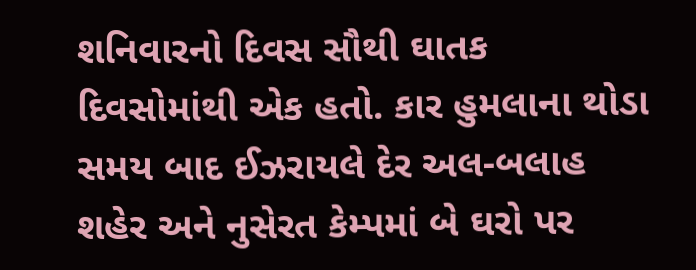શનિવારનો દિવસ સૌથી ઘાતક દિવસોમાંથી એક હતો. કાર હુમલાના થોડા સમય બાદ ઈઝરાયલે દેર અલ-બલાહ શહેર અને નુસેરત કેમ્પમાં બે ઘરો પર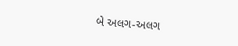બે અલગ-અલગ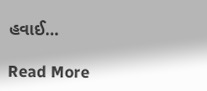હવાઈ…

Read More